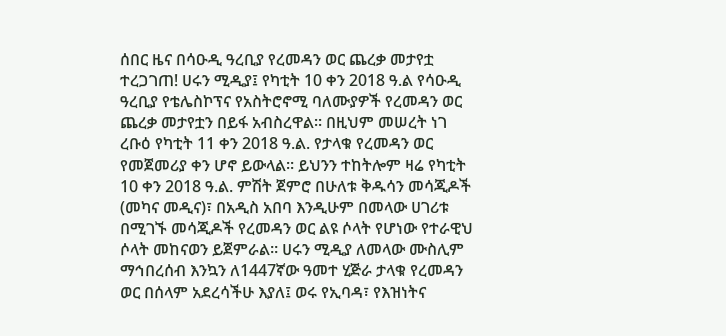ሰበር ዜና በሳዑዲ ዓረቢያ የረመዳን ወር ጨረቃ መታየቷ ተረጋገጠ! ሀሩን ሚዲያ፤ የካቲት 10 ቀን 2018 ዓ.ል የሳዑዲ ዓረቢያ የቴሌስኮፕና የአስትሮኖሚ ባለሙያዎች የረመዳን ወር ጨረቃ መታየቷን በይፋ አብስረዋል። በዚህም መሠረት ነገ ረቡዕ የካቲት 11 ቀን 2018 ዓ.ል. የታላቁ የረመዳን ወር የመጀመሪያ ቀን ሆኖ ይውላል። ይህንን ተከትሎም ዛሬ የካቲት 10 ቀን 2018 ዓ.ል. ምሽት ጀምሮ በሁለቱ ቅዱሳን መሳጂዶች (መካና መዲና)፣ በአዲስ አበባ እንዲሁም በመላው ሀገሪቱ በሚገኙ መሳጂዶች የረመዳን ወር ልዩ ሶላት የሆነው የተራዊህ ሶላት መከናወን ይጀምራል። ሀሩን ሚዲያ ለመላው ሙስሊም ማኅበረሰብ እንኳን ለ1447ኛው ዓመተ ሂጅራ ታላቁ የረመዳን ወር በሰላም አደረሳችሁ እያለ፤ ወሩ የኢባዳ፣ የእዝነትና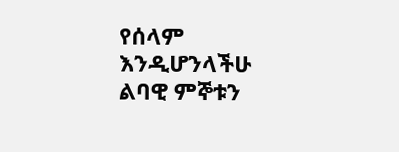የሰላም እንዲሆንላችሁ ልባዊ ምኞቱን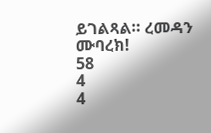ይገልጻል። ረመዳን ሙባረክ!
58
4
4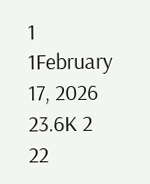1
1February 17, 2026 23.6K 2 22